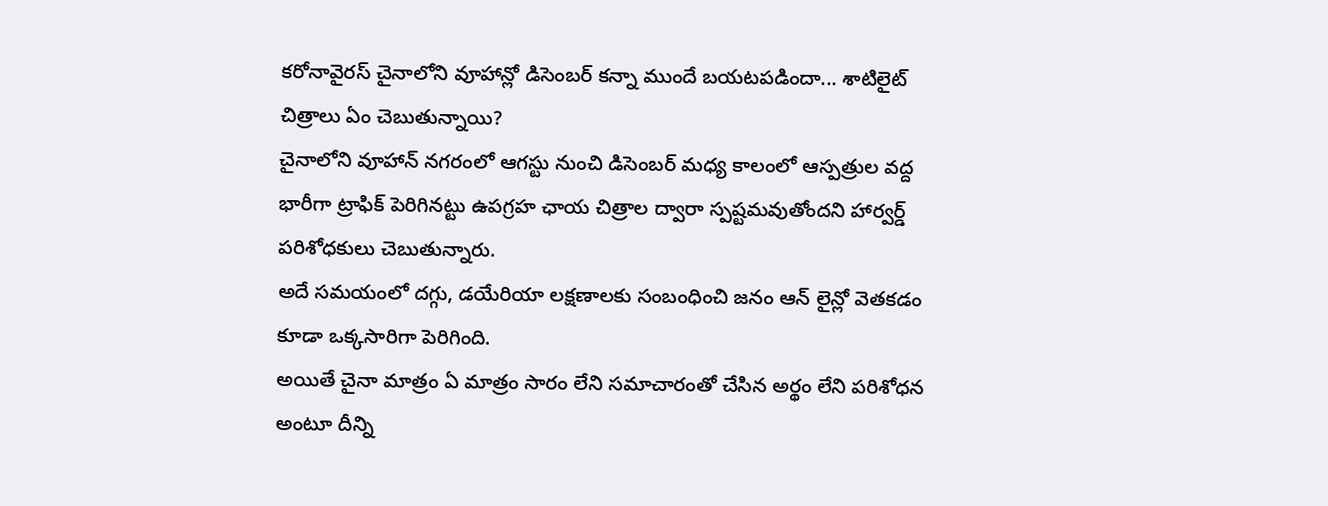కరోనావైరస్ చైనాలోని వూహాన్లో డిసెంబర్ కన్నా ముందే బయటపడిందా... శాటిలైట్ చిత్రాలు ఏం చెబుతున్నాయి?
చైనాలోని వూహాన్ నగరంలో ఆగస్టు నుంచి డిసెంబర్ మధ్య కాలంలో ఆస్పత్రుల వద్ద భారీగా ట్రాఫిక్ పెరిగినట్టు ఉపగ్రహ ఛాయ చిత్రాల ద్వారా స్పష్టమవుతోందని హార్వర్డ్ పరిశోధకులు చెబుతున్నారు.
అదే సమయంలో దగ్గు, డయేరియా లక్షణాలకు సంబంధించి జనం ఆన్ లైన్లో వెతకడం కూడా ఒక్కసారిగా పెరిగింది.
అయితే చైనా మాత్రం ఏ మాత్రం సారం లేని సమాచారంతో చేసిన అర్థం లేని పరిశోధన అంటూ దీన్ని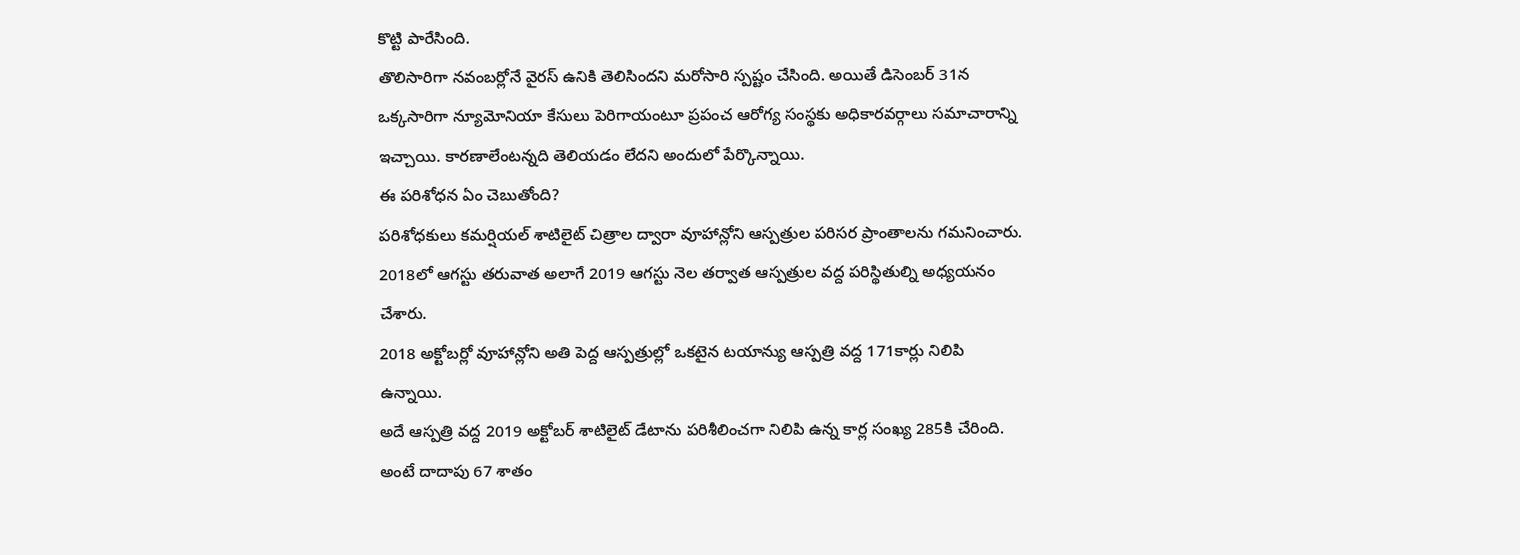కొట్టి పారేసింది.
తొలిసారిగా నవంబర్లోనే వైరస్ ఉనికి తెలిసిందని మరోసారి స్పష్టం చేసింది. అయితే డిసెంబర్ 31న ఒక్కసారిగా న్యూమోనియా కేసులు పెరిగాయంటూ ప్రపంచ ఆరోగ్య సంస్థకు అధికారవర్గాలు సమాచారాన్ని ఇచ్చాయి. కారణాలేంటన్నది తెలియడం లేదని అందులో పేర్కొన్నాయి.
ఈ పరిశోధన ఏం చెబుతోంది?
పరిశోధకులు కమర్షియల్ శాటిలైట్ చిత్రాల ద్వారా వూహాన్లోని ఆస్పత్రుల పరిసర ప్రాంతాలను గమనించారు. 2018లో ఆగస్టు తరువాత అలాగే 2019 ఆగస్టు నెల తర్వాత ఆస్పత్రుల వద్ద పరిస్థితుల్ని అధ్యయనం చేశారు.
2018 అక్టోబర్లో వూహాన్లోని అతి పెద్ద ఆస్పత్రుల్లో ఒకటైన టయాన్యు ఆస్పత్రి వద్ద 171కార్లు నిలిపి ఉన్నాయి.
అదే ఆస్పత్రి వద్ద 2019 అక్టోబర్ శాటిలైట్ డేటాను పరిశీలించగా నిలిపి ఉన్న కార్ల సంఖ్య 285కి చేరింది. అంటే దాదాపు 67 శాతం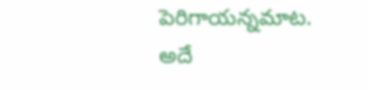పెరిగాయన్నమాట.
అదే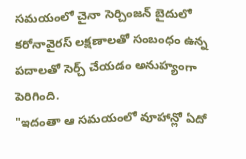సమయంలో చైనా సెర్చింజన్ బైదులో కరోనావైరస్ లక్షణాలతో సంబంధం ఉన్న పదాలతో సెర్చ్ చేయడం అనుహ్యంగా పెరిగింది.
"ఇదంతా ఆ సమయంలో వూహాన్లో ఏదో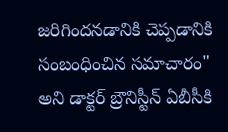జరిగిందనడానికి చెప్పడానికి సంబంధించిన సమాచారం" అని డాక్టర్ బ్రౌనిస్టీన్ ఏబీసీకి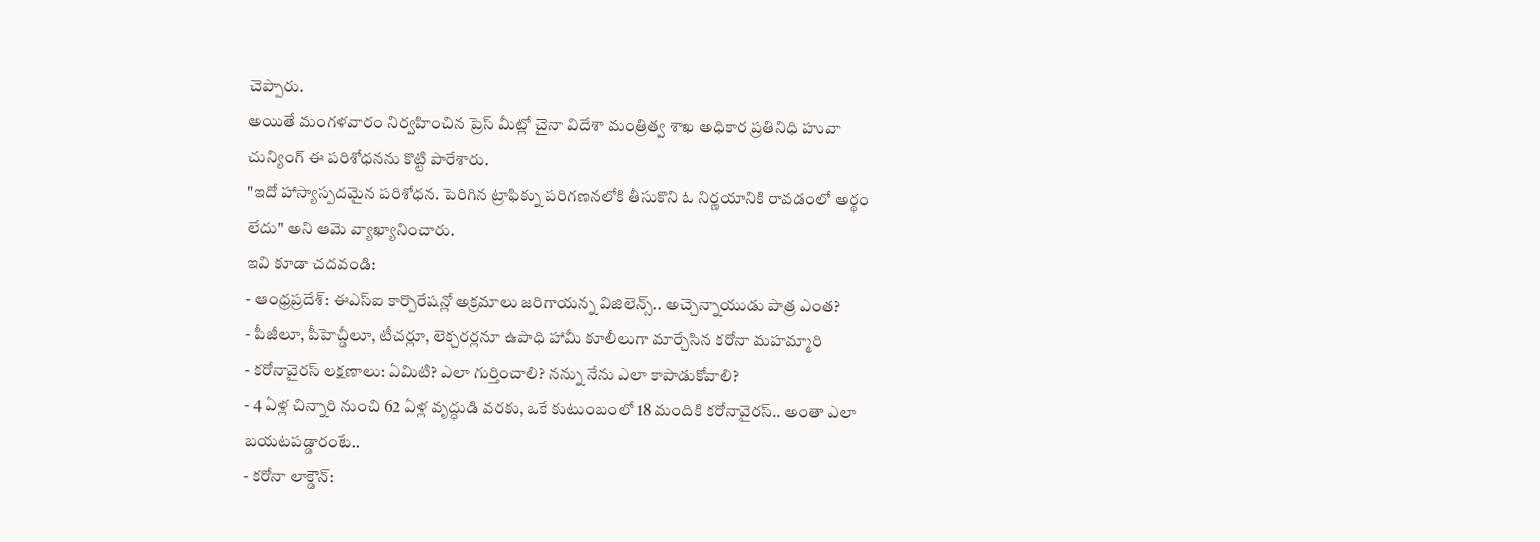చెప్పారు.
అయితే మంగళవారం నిర్వహించిన ప్రెస్ మీట్లో చైనా విదేశా మంత్రిత్వ శాఖ అధికార ప్రతినిధి హువా చున్యింగ్ ఈ పరిశోధనను కొట్టి పారేశారు.
"ఇదో హాస్యాస్పదమైన పరిశోధన. పెరిగిన ట్రాఫిక్ను పరిగణనలోకి తీసుకొని ఓ నిర్ణయానికి రావడంలో అర్థం లేదు" అని ఆమె వ్యాఖ్యానించారు.
ఇవి కూడా చదవండి:
- ఆంధ్రప్రదేశ్: ఈఎస్ఐ కార్పొరేషన్లో అక్రమాలు జరిగాయన్న విజిలెన్స్.. అచ్చెన్నాయుడు పాత్ర ఎంత?
- పీజీలూ, పీహెచ్డీలూ, టీచర్లూ, లెక్చరర్లనూ ఉపాధి హామీ కూలీలుగా మార్చేసిన కరోనా మహమ్మారి
- కరోనావైరస్ లక్షణాలు: ఏమిటి? ఎలా గుర్తించాలి? నన్ను నేను ఎలా కాపాడుకోవాలి?
- 4 ఏళ్ల చిన్నారి నుంచి 62 ఏళ్ల వృద్ధుడి వరకు, ఒకే కుటుంబంలో 18 మందికి కరోనావైరస్.. అంతా ఎలా బయటపడ్డారంటే..
- కరోనా లాక్డౌన్: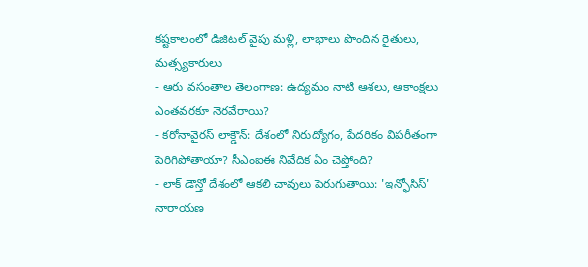కష్టకాలంలో డిజిటల్ వైపు మళ్లి, లాభాలు పొందిన రైతులు, మత్స్యకారులు
- ఆరు వసంతాల తెలంగాణ: ఉద్యమం నాటి ఆశలు, ఆకాంక్షలు ఎంతవరకూ నెరవేరాయి?
- కరోనావైరస్ లాక్డౌన్: దేశంలో నిరుద్యోగం, పేదరికం విపరీతంగా పెరిగిపోతాయా? సీఎంఐఈ నివేదిక ఏం చెప్తోంది?
- లాక్ డౌన్తో దేశంలో ఆకలి చావులు పెరుగుతాయి: 'ఇన్ఫోసిస్' నారాయణ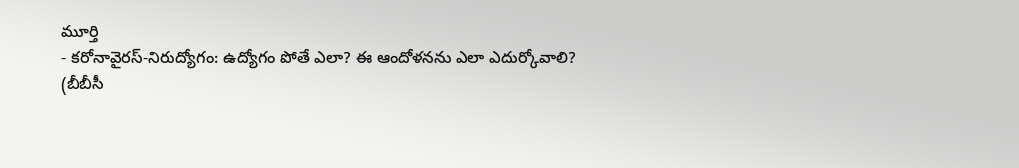మూర్తి
- కరోనావైరస్-నిరుద్యోగం: ఉద్యోగం పోతే ఎలా? ఈ ఆందోళనను ఎలా ఎదుర్కోవాలి?
(బీబీసీ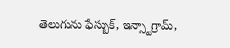తెలుగును ఫేస్బుక్, ఇన్స్టాగ్రామ్,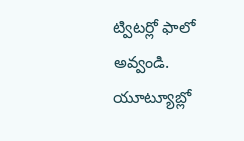ట్విటర్లో ఫాలో అవ్వండి. యూట్యూబ్లో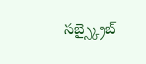సబ్స్క్రైబ్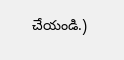చేయండి.)